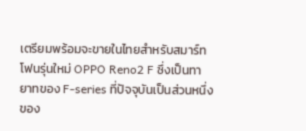เตรียมพร้อมจะขายในไทยสำหรับสมาร์ทโฟนรุ่นใหม่ OPPO Reno2 F ซึ่งเป็นทายาทของ F-series ที่ปัจจุบันเป็นส่วนหนึ่งของ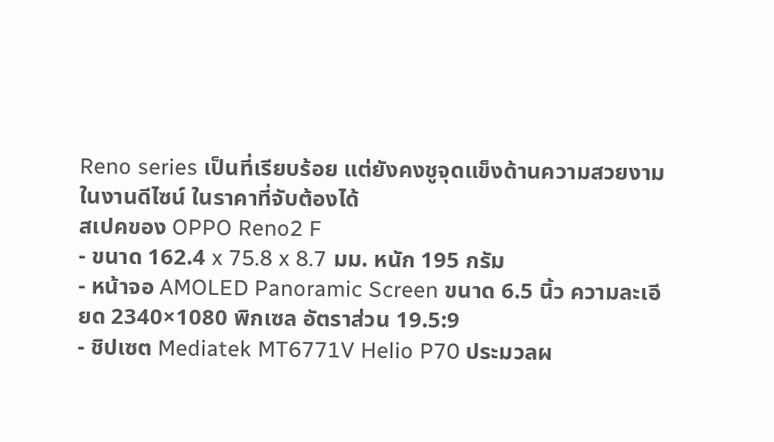Reno series เป็นที่เรียบร้อย แต่ยังคงชูจุดแข็งด้านความสวยงามในงานดีไซน์ ในราคาที่จับต้องได้
สเปคของ OPPO Reno2 F
- ขนาด 162.4 x 75.8 x 8.7 มม. หนัก 195 กรัม
- หน้าจอ AMOLED Panoramic Screen ขนาด 6.5 นิ้ว ความละเอียด 2340×1080 พิกเซล อัตราส่วน 19.5:9
- ชิปเซต Mediatek MT6771V Helio P70 ประมวลผ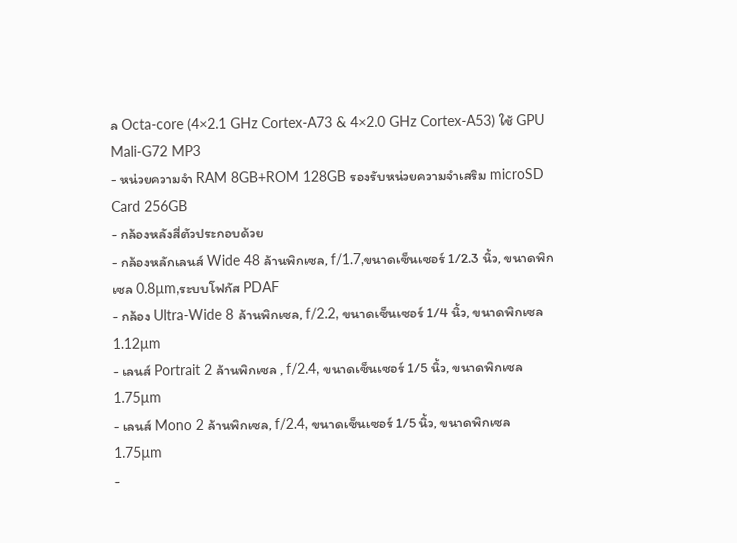ล Octa-core (4×2.1 GHz Cortex-A73 & 4×2.0 GHz Cortex-A53) ใช้ GPU Mali-G72 MP3
- หน่วยความจำ RAM 8GB+ROM 128GB รองรับหน่วยความจำเสริม microSD Card 256GB
- กล้องหลังสี่ตัวประกอบด้วย
- กล้องหลักเลนส์ Wide 48 ล้านพิกเซล, f/1.7,ขนาดเซ็นเซอร์ 1/2.3 นิ้ว, ขนาดพิกเซล 0.8µm,ระบบโฟกัส PDAF
- กล้อง Ultra-Wide 8 ล้านพิกเซล, f/2.2, ขนาดเซ็นเซอร์ 1/4 นิ้ว, ขนาดพิกเซล 1.12µm
- เลนส์ Portrait 2 ล้านพิกเซล , f/2.4, ขนาดเซ็นเซอร์ 1/5 นิ้ว, ขนาดพิกเซล 1.75µm
- เลนส์ Mono 2 ล้านพิกเซล, f/2.4, ขนาดเซ็นเซอร์ 1/5 นิ้ว, ขนาดพิกเซล 1.75µm
-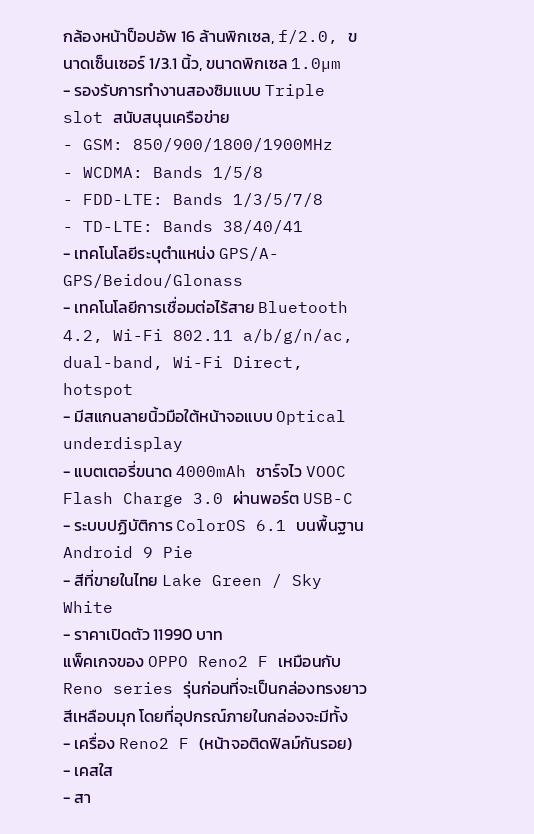กล้องหน้าป็อปอัพ 16 ล้านพิกเซล, f/2.0, ขนาดเซ็นเซอร์ 1/3.1 นิ้ว, ขนาดพิกเซล 1.0µm
- รองรับการทำงานสองซิมแบบ Triple slot สนับสนุนเครือข่าย
- GSM: 850/900/1800/1900MHz
- WCDMA: Bands 1/5/8
- FDD-LTE: Bands 1/3/5/7/8
- TD-LTE: Bands 38/40/41
- เทคโนโลยีระบุตำแหน่ง GPS/A-GPS/Beidou/Glonass
- เทคโนโลยีการเชื่อมต่อไร้สาย Bluetooth 4.2, Wi-Fi 802.11 a/b/g/n/ac, dual-band, Wi-Fi Direct, hotspot
- มีสแกนลายนิ้วมือใต้หน้าจอแบบ Optical underdisplay
- แบตเตอรี่ขนาด 4000mAh ชาร์จไว VOOC Flash Charge 3.0 ผ่านพอร์ต USB-C
- ระบบปฏิบัติการ ColorOS 6.1 บนพื้นฐาน Android 9 Pie
- สีที่ขายในไทย Lake Green / Sky White
- ราคาเปิดตัว 11990 บาท
แพ็คเกจของ OPPO Reno2 F เหมือนกับ Reno series รุ่นก่อนที่จะเป็นกล่องทรงยาวสีเหลือบมุก โดยที่อุปกรณ์ภายในกล่องจะมีทั้ง
- เครื่อง Reno2 F (หน้าจอติดฟิลม์กันรอย)
- เคสใส
- สา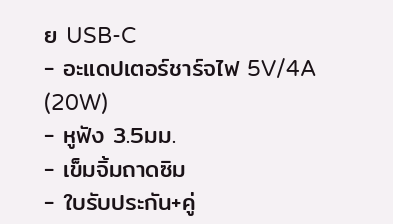ย USB-C
- อะแดปเตอร์ชาร์จไฟ 5V/4A (20W)
- หูฟัง 3.5มม.
- เข็มจิ้มถาดซิม
- ใบรับประกัน+คู่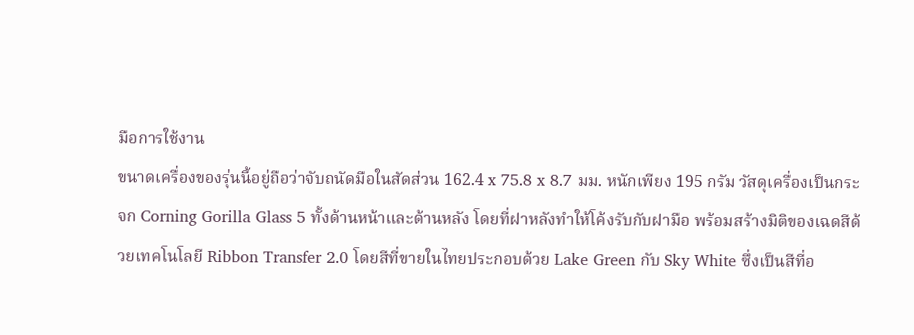มือการใช้งาน
ขนาดเครื่องของรุ่นนี้อยู่ถือว่าจับถนัดมือในสัดส่วน 162.4 x 75.8 x 8.7 มม. หนักเพียง 195 กรัม วัสดุเครื่องเป็นกระจก Corning Gorilla Glass 5 ทั้งด้านหน้าและด้านหลัง โดยที่ฝาหลังทำให้โค้งรับกับฝามือ พร้อมสร้างมิติของเฉดสีด้วยเทคโนโลยี Ribbon Transfer 2.0 โดยสีที่ขายในไทยประกอบด้วย Lake Green กับ Sky White ซึ่งเป็นสีที่อ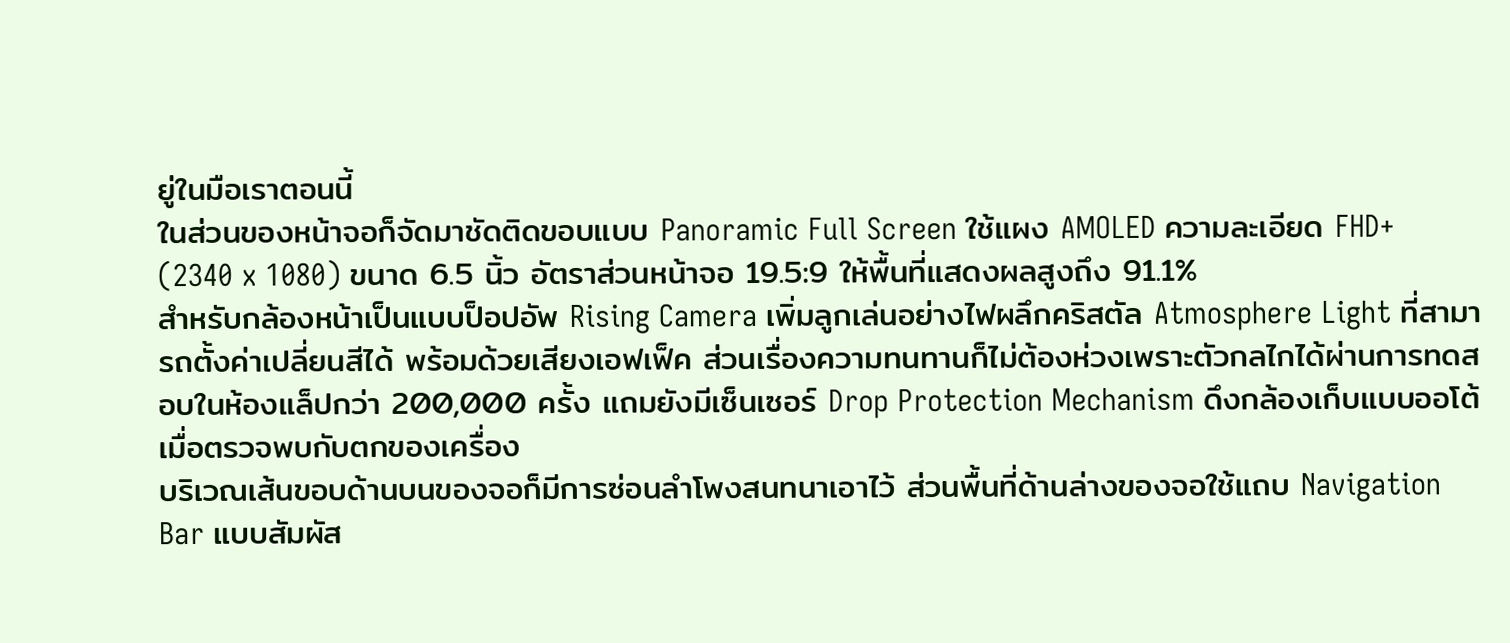ยู่ในมือเราตอนนี้
ในส่วนของหน้าจอก็จัดมาชัดติดขอบแบบ Panoramic Full Screen ใช้แผง AMOLED ความละเอียด FHD+ (2340 x 1080) ขนาด 6.5 นิ้ว อัตราส่วนหน้าจอ 19.5:9 ให้พื้นที่แสดงผลสูงถึง 91.1%
สำหรับกล้องหน้าเป็นแบบป็อปอัพ Rising Camera เพิ่มลูกเล่นอย่างไฟผลึกคริสตัล Atmosphere Light ที่สามารถตั้งค่าเปลี่ยนสีได้ พร้อมด้วยเสียงเอฟเฟ็ค ส่วนเรื่องความทนทานก็ไม่ต้องห่วงเพราะตัวกลไกได้ผ่านการทดสอบในห้องแล็ปกว่า 200,000 ครั้ง แถมยังมีเซ็นเซอร์ Drop Protection Mechanism ดึงกล้องเก็บแบบออโต้เมื่อตรวจพบกับตกของเครื่อง
บริเวณเส้นขอบด้านบนของจอก็มีการซ่อนลำโพงสนทนาเอาไว้ ส่วนพื้นที่ด้านล่างของจอใช้แถบ Navigation Bar แบบสัมผัส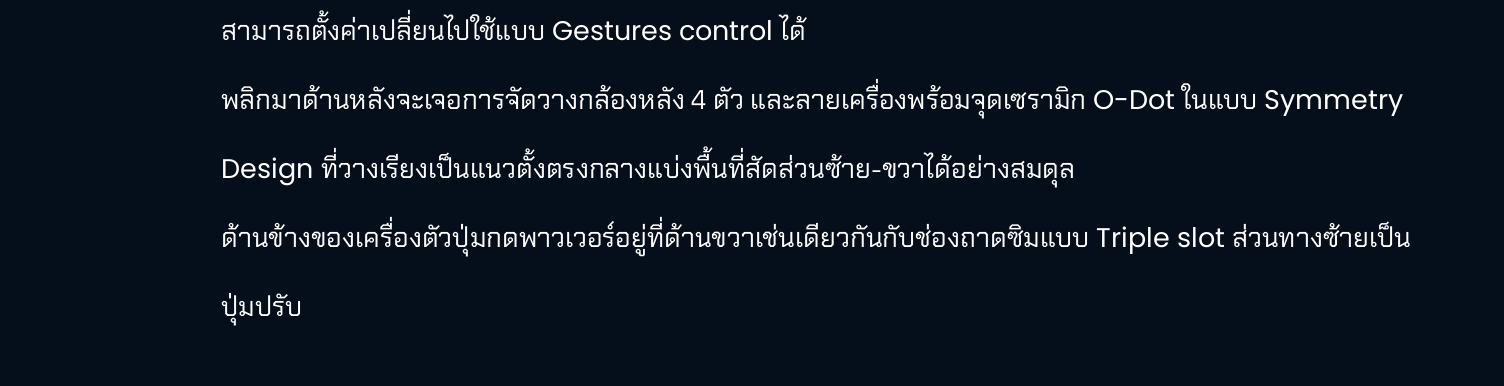สามารถตั้งค่าเปลี่ยนไปใช้แบบ Gestures control ได้
พลิกมาด้านหลังจะเจอการจัดวางกล้องหลัง 4 ตัว และลายเครื่องพร้อมจุดเซรามิก O-Dot ในแบบ Symmetry Design ที่วางเรียงเป็นแนวตั้งตรงกลางแบ่งพื้นที่สัดส่วนซ้าย-ขวาได้อย่างสมดุล
ด้านข้างของเครื่องตัวปุ่มกดพาวเวอร์อยู่ที่ด้านขวาเช่นเดียวกันกับช่องถาดซิมแบบ Triple slot ส่วนทางซ้ายเป็นปุ่มปรับ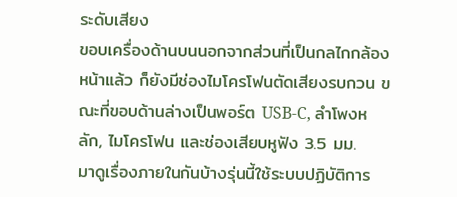ระดับเสียง
ขอบเครื่องด้านบนนอกจากส่วนที่เป็นกลไกกล้องหน้าแล้ว ก็ยังมีช่องไมโครโฟนตัดเสียงรบกวน ขณะที่ขอบด้านล่างเป็นพอร์ต USB-C, ลำโพงหลัก, ไมโครโฟน และช่องเสียบหูฟัง 3.5 มม.
มาดูเรื่องภายในกันบ้างรุ่นนี้ใช้ระบบปฏิบัติการ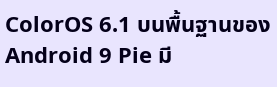ColorOS 6.1 บนพื้นฐานของ Android 9 Pie มี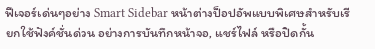ฟีเจอร์เด่นๆอย่าง Smart Sidebar หน้าต่างป็อปอัพแบบพิเศษสำหรับเรียกใช้ฟังค์ชั่นด่วน อย่างการบันทึกหน้าจอ, แชร์ไฟล์ หรือปิดกั้น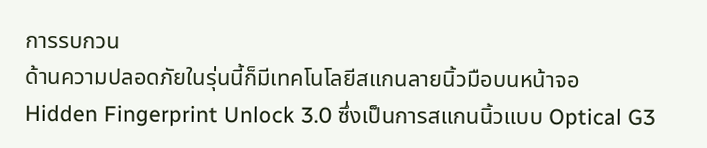การรบกวน
ด้านความปลอดภัยในรุ่นนี้ก็มีเทคโนโลยีสแกนลายนิ้วมือบนหน้าจอ Hidden Fingerprint Unlock 3.0 ซึ่งเป็นการสแกนนิ้วแบบ Optical G3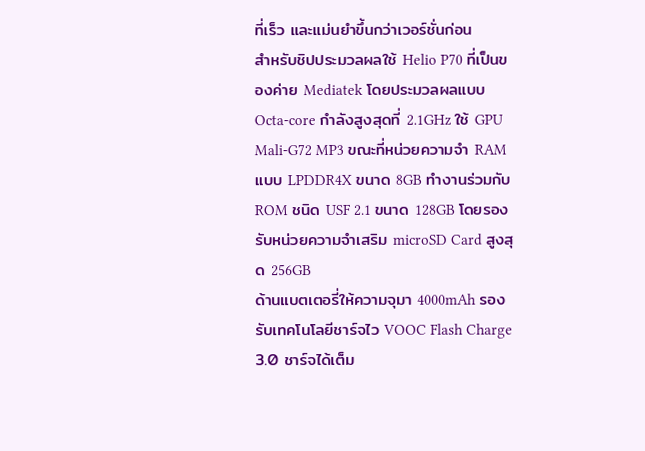ที่เร็ว และแม่นยำขึ้นกว่าเวอร์ชั่นก่อน
สำหรับชิปประมวลผลใช้ Helio P70 ที่เป็นของค่าย Mediatek โดยประมวลผลแบบ Octa-core กำลังสูงสุดที่ 2.1GHz ใช้ GPU Mali-G72 MP3 ขณะที่หน่วยความจำ RAM แบบ LPDDR4X ขนาด 8GB ทำงานร่วมกับ ROM ชนิด USF 2.1 ขนาด 128GB โดยรองรับหน่วยความจำเสริม microSD Card สูงสุด 256GB
ด้านแบตเตอรี่ให้ความจุมา 4000mAh รองรับเทคโนโลยีชาร์จไว VOOC Flash Charge 3.0 ชาร์จได้เต็ม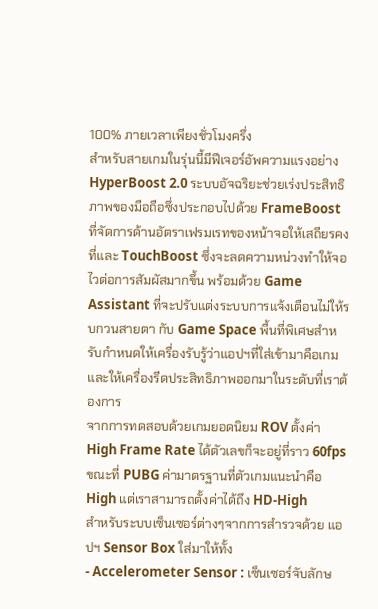100% ภายเวลาเพียงชั่วโมงครึ่ง
สำหรับสายเกมในรุ่นนี้มีฟีเจอร์อัพความแรงอย่าง HyperBoost 2.0 ระบบอัจฉริยะช่วยเร่งประสิทธิภาพของมือถือซึ่งประกอบไปด้วย FrameBoost ที่จัดการด้านอัตราเฟรมเรทของหน้าจอให้เสถียรคงที่และ TouchBoost ซึ่งจะลดความหน่วงทำให้จอไวต่อการสัมผัสมากขึ้น พร้อมด้วย Game Assistant ที่จะปรับแต่งระบบการแจ้งเตือนไม่ให้รบกวนสายตา กับ Game Space พื้นที่พิเศษสำหรับกำหนดให้เครื่องรับรู้ว่าแอปฯที่ใส่เข้ามาคือเกม และให้เครื่องรีดประสิทธิภาพออกมาในระดับที่เราต้องการ
จากการทดสอบด้วยเกมยอดนิยม ROV ตั้งค่า High Frame Rate ได้ตัวเลขก็จะอยู่ที่ราว 60fps ขณะที่ PUBG ค่ามาตรฐานที่ตัวเกมแนะนำคือ High แต่เราสามารถตั้งค่าได้ถึง HD-High
สำหรับระบบเซ็นเซอร์ต่างๆจากการสำรวจด้วย แอปฯ Sensor Box ใส่มาให้ทั้ง
- Accelerometer Sensor : เซ็นเซอร์จับลักษ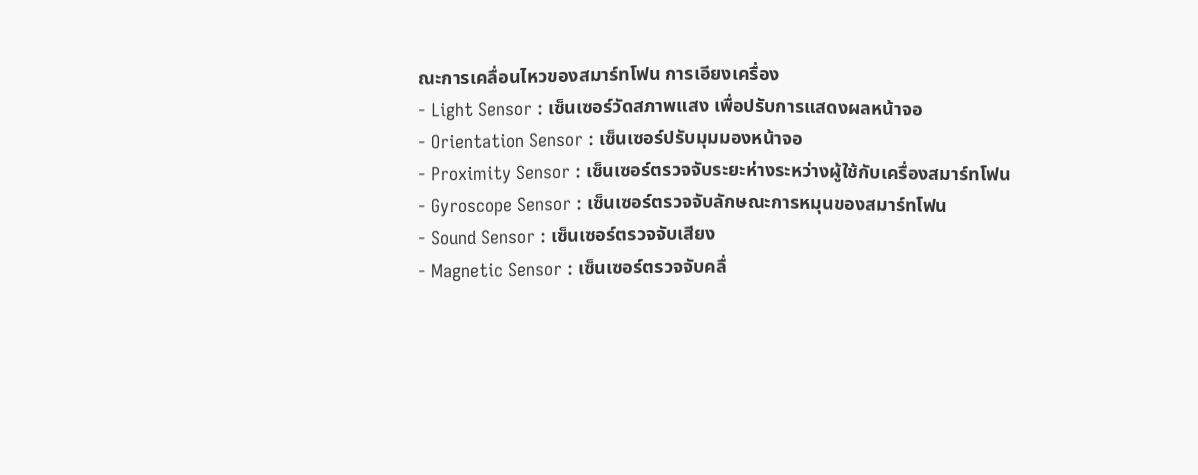ณะการเคลื่อนไหวของสมาร์ทโฟน การเอียงเครื่อง
- Light Sensor : เซ็นเซอร์วัดสภาพแสง เพื่อปรับการแสดงผลหน้าจอ
- Orientation Sensor : เซ็นเซอร์ปรับมุมมองหน้าจอ
- Proximity Sensor : เซ็นเซอร์ตรวจจับระยะห่างระหว่างผู้ใช้กับเครื่องสมาร์ทโฟน
- Gyroscope Sensor : เซ็นเซอร์ตรวจจับลักษณะการหมุนของสมาร์ทโฟน
- Sound Sensor : เซ็นเซอร์ตรวจจับเสียง
- Magnetic Sensor : เซ็นเซอร์ตรวจจับคลื่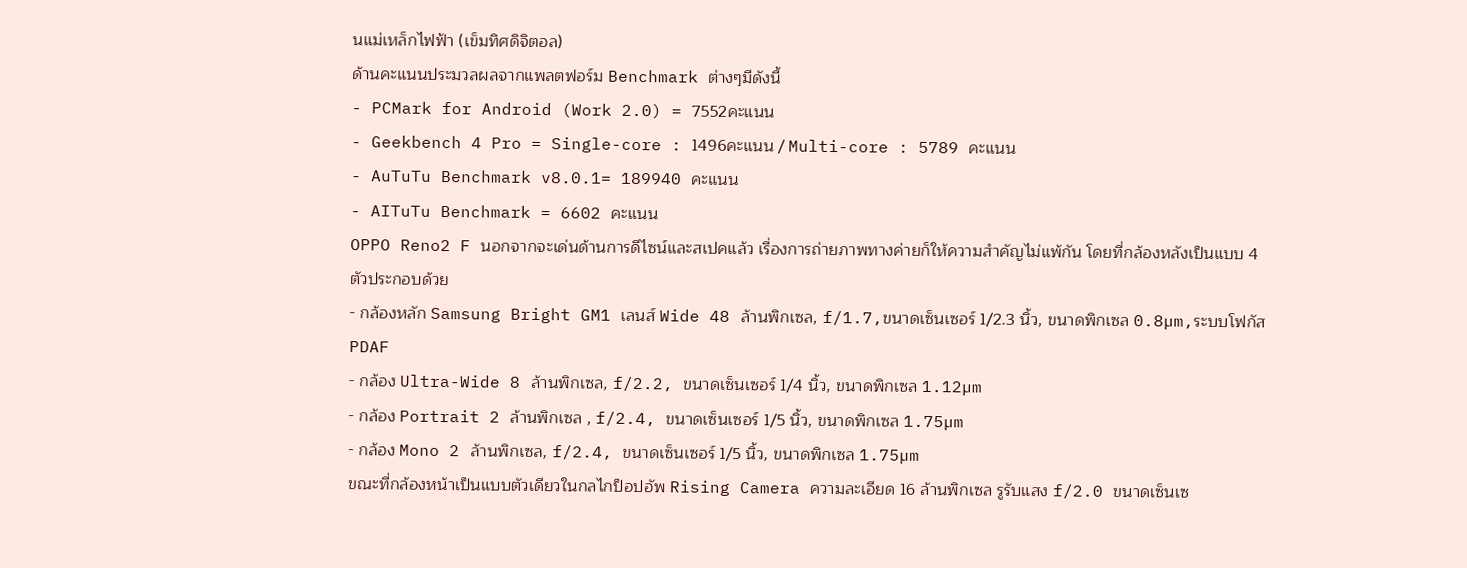นแม่เหล็กไฟฟ้า (เข็มทิศดิจิตอล)
ด้านคะแนนประมวลผลจากแพลตฟอร์ม Benchmark ต่างๆมีดังนี้
- PCMark for Android (Work 2.0) = 7552คะแนน
- Geekbench 4 Pro = Single-core : 1496คะแนน / Multi-core : 5789 คะแนน
- AuTuTu Benchmark v8.0.1= 189940 คะแนน
- AITuTu Benchmark = 6602 คะแนน
OPPO Reno2 F นอกจากจะเด่นด้านการดีไซน์และสเปคแล้ว เรื่องการถ่ายภาพทางค่ายก็ให้ความสำคัญไม่แพ้กัน โดยที่กล้องหลังเป็นแบบ 4 ตัวประกอบด้วย
- กล้องหลัก Samsung Bright GM1 เลนส์ Wide 48 ล้านพิกเซล, f/1.7,ขนาดเซ็นเซอร์ 1/2.3 นิ้ว, ขนาดพิกเซล 0.8µm,ระบบโฟกัส PDAF
- กล้อง Ultra-Wide 8 ล้านพิกเซล, f/2.2, ขนาดเซ็นเซอร์ 1/4 นิ้ว, ขนาดพิกเซล 1.12µm
- กล้อง Portrait 2 ล้านพิกเซล , f/2.4, ขนาดเซ็นเซอร์ 1/5 นิ้ว, ขนาดพิกเซล 1.75µm
- กล้อง Mono 2 ล้านพิกเซล, f/2.4, ขนาดเซ็นเซอร์ 1/5 นิ้ว, ขนาดพิกเซล 1.75µm
ขณะที่กล้องหน้าเป็นแบบตัวเดียวในกลไกป็อปอัพ Rising Camera ความละเอียด 16 ล้านพิกเซล รูรับแสง f/2.0 ขนาดเซ็นเซ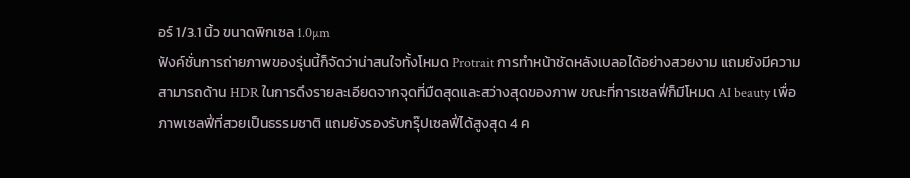อร์ 1/3.1 นิ้ว ขนาดพิกเซล 1.0µm
ฟังค์ชั่นการถ่ายภาพของรุ่นนี้ก็จัดว่าน่าสนใจทั้งโหมด Protrait การทำหน้าชัดหลังเบลอได้อย่างสวยงาม แถมยังมีความสามารถด้าน HDR ในการดึงรายละเอียดจากจุดที่มืดสุดและสว่างสุดของภาพ ขณะที่การเซลฟี่ก็มีโหมด AI beauty เพื่อภาพเซลฟี่ที่สวยเป็นธรรมชาติ แถมยังรองรับกรุ๊ปเซลฟี่ได้สูงสุด 4 ค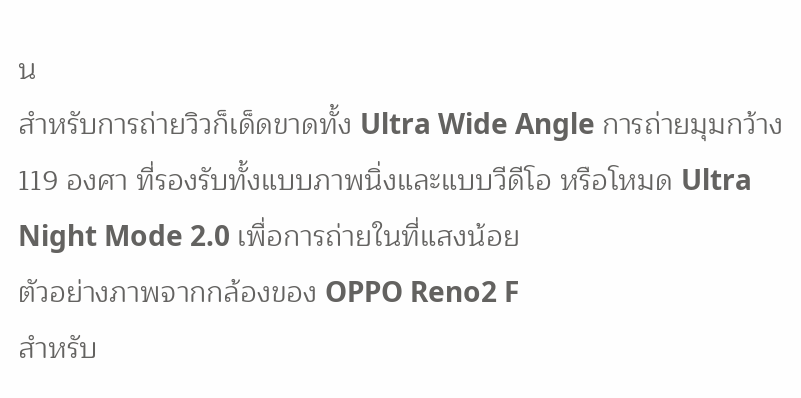น
สำหรับการถ่ายวิวก็เด็ดขาดทั้ง Ultra Wide Angle การถ่ายมุมกว้าง 119 องศา ที่รองรับทั้งแบบภาพนิ่งและแบบวีดีโอ หรือโหมด Ultra Night Mode 2.0 เพื่อการถ่ายในที่แสงน้อย
ตัวอย่างภาพจากกล้องของ OPPO Reno2 F
สำหรับ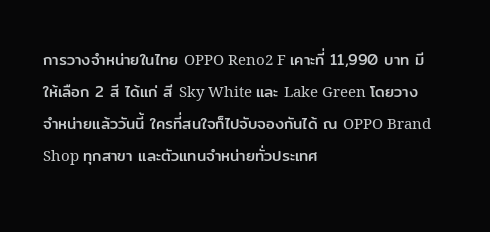การวางจำหน่ายในไทย OPPO Reno2 F เคาะที่ 11,990 บาท มีให้เลือก 2 สี ได้แก่ สี Sky White และ Lake Green โดยวางจำหน่ายแล้ววันนี้ ใครที่สนใจก็ไปจับจองกันได้ ณ OPPO Brand Shop ทุกสาขา และตัวแทนจำหน่ายทั่วประเทศ